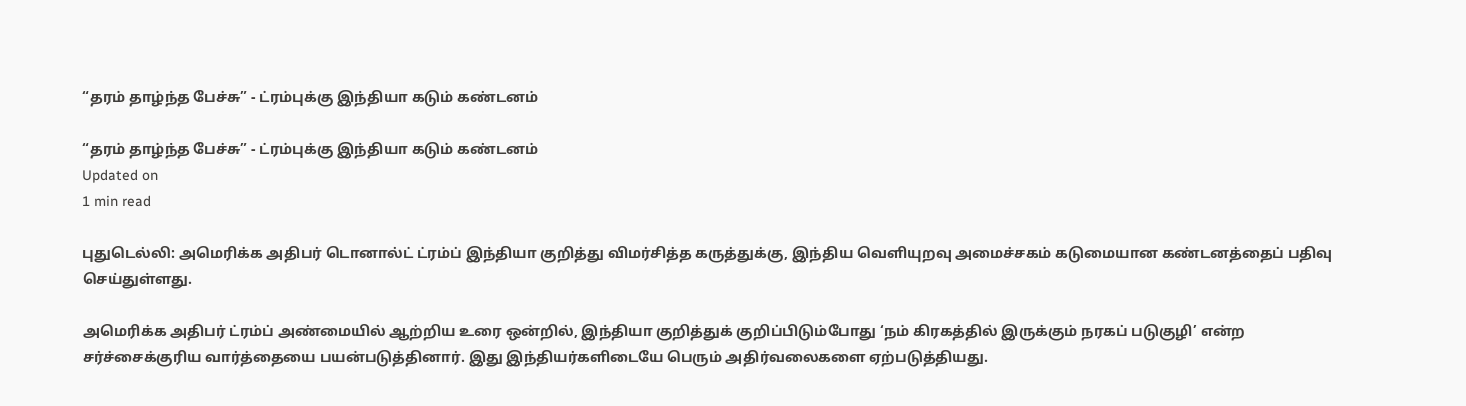“தரம் தாழ்ந்த பேச்சு” - ட்ரம்புக்கு இந்தியா கடும் கண்டனம்

“தரம் தாழ்ந்த பேச்சு” - ட்ரம்புக்கு இந்தியா கடும் கண்டனம்
Updated on
1 min read

புதுடெல்லி: அமெரிக்க அதிபர் டொனால்ட் ட்ரம்ப் இந்தியா குறித்து விமர்சித்த கருத்துக்கு, இந்திய வெளியுறவு அமைச்சகம் கடுமையான கண்டனத்தைப் பதிவு செய்துள்ளது.

அமெரிக்க அதிபர் ட்ரம்ப் அண்மையில் ஆற்றிய உரை ஒன்றில், இந்தியா குறித்துக் குறிப்பிடும்போது ‘நம் கிரகத்தில் இருக்கும் நரகப் படுகுழி’ என்ற சர்ச்சைக்குரிய வார்த்தையை பயன்படுத்தினார். இது இந்தியர்களிடையே பெரும் அதிர்வலைகளை ஏற்படுத்தியது.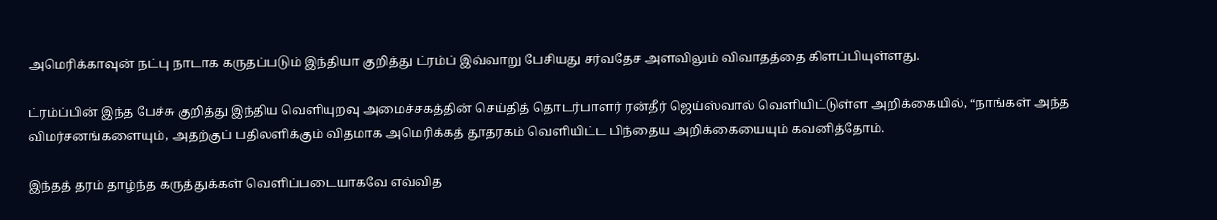அமெரிக்காவுன் நட்பு நாடாக கருதப்படும் இந்தியா குறித்து ட்ரம்ப் இவ்வாறு பேசியது சர்வதேச அளவிலும் விவாதத்தை கிளப்பியுள்ளது.

ட்ரம்ப்பின் இந்த பேச்சு குறித்து இந்திய வெளியுறவு அமைச்சகத்தின் செய்தித் தொடர்பாளர் ரன்தீர் ஜெய்ஸ்வால் வெளியிட்டுள்ள அறிக்கையில், “நாங்கள் அந்த விமர்சனங்களையும், அதற்குப் பதிலளிக்கும் விதமாக அமெரிக்கத் தூதரகம் வெளியிட்ட பிந்தைய அறிக்கையையும் கவனித்தோம்.

இந்தத் தரம் தாழ்ந்த கருத்துக்கள் வெளிப்படையாகவே எவ்வித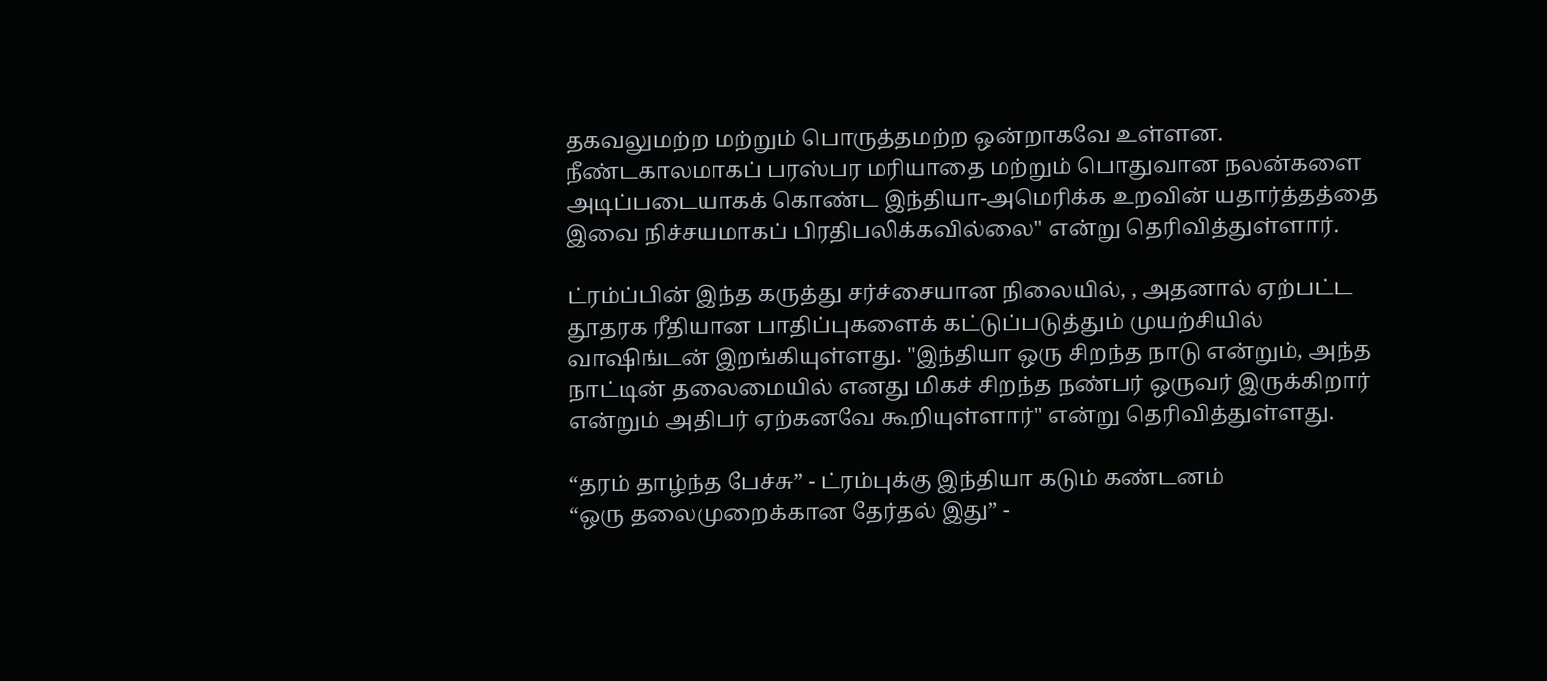தகவலுமற்ற மற்றும் பொருத்தமற்ற ஒன்றாகவே உள்ளன. நீண்டகாலமாகப் பரஸ்பர மரியாதை மற்றும் பொதுவான நலன்களை அடிப்படையாகக் கொண்ட இந்தியா-அமெரிக்க உறவின் யதார்த்தத்தை இவை நிச்சயமாகப் பிரதிபலிக்கவில்லை" என்று தெரிவித்துள்ளார்.

ட்ரம்ப்பின் இந்த கருத்து சர்ச்சையான நிலையில், , அதனால் ஏற்பட்ட தூதரக ரீதியான பாதிப்புகளைக் கட்டுப்படுத்தும் முயற்சியில் வாஷிங்டன் இறங்கியுள்ளது. "இந்தியா ஒரு சிறந்த நாடு என்றும், அந்த நாட்டின் தலைமையில் எனது மிகச் சிறந்த நண்பர் ஒருவர் இருக்கிறார் என்றும் அதிபர் ஏற்கனவே கூறியுள்ளார்" என்று தெரிவித்துள்ளது.

“தரம் தாழ்ந்த பேச்சு” - ட்ரம்புக்கு இந்தியா கடும் கண்டனம்
“ஒரு தலைமுறைக்கான தேர்தல் இது” -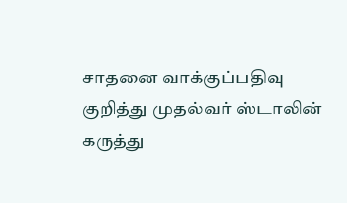சாதனை வாக்குப்பதிவு குறித்து முதல்வர் ஸ்டாலின் கருத்து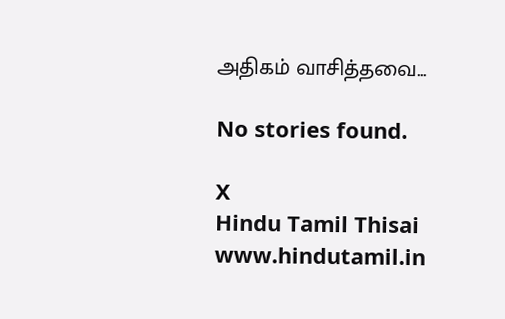அதிகம் வாசித்தவை...

No stories found.

X
Hindu Tamil Thisai
www.hindutamil.in